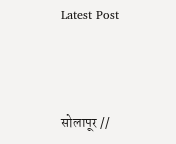Latest Post



सोलापूर //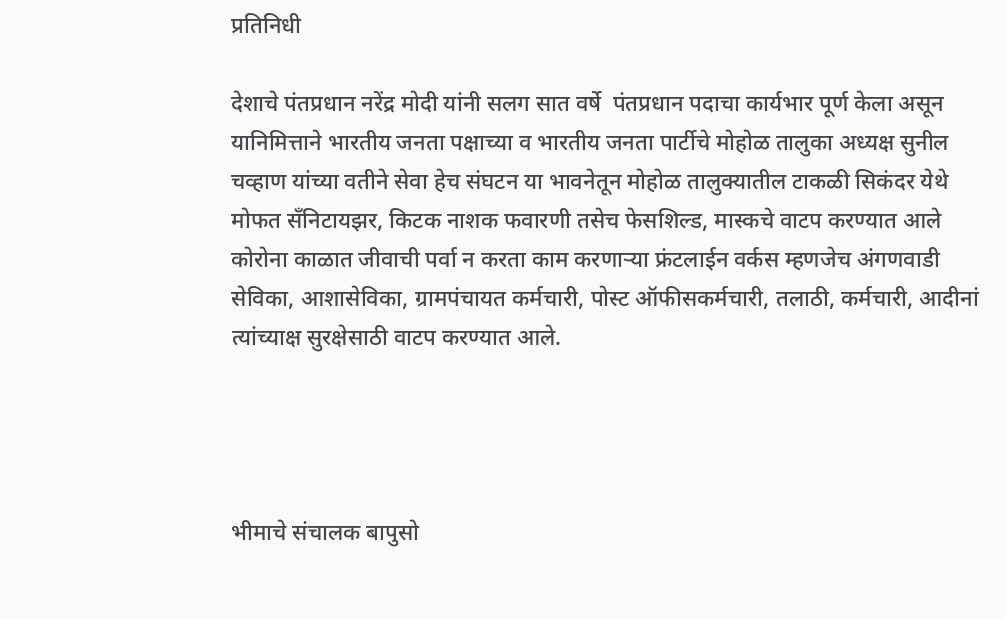प्रतिनिधी

देशाचे पंतप्रधान नरेंद्र मोदी यांनी सलग सात वर्षे  पंतप्रधान पदाचा कार्यभार पूर्ण केला असून यानिमित्ताने भारतीय जनता पक्षाच्या व भारतीय जनता पार्टीचे मोहोळ तालुका अध्यक्ष सुनील चव्हाण यांच्या वतीने सेवा हेच संघटन या भावनेतून मोहोळ तालुक्यातील टाकळी सिकंदर येथे मोफत सँनिटायझर, किटक नाशक फवारणी तसेच फेसशिल्ड, मास्कचे वाटप करण्यात आले कोरोना काळात जीवाची पर्वा न करता काम करणाऱ्या फ्रंटलाईन वर्कस म्हणजेच अंगणवाडी सेविका, आशासेविका, ग्रामपंचायत कर्मचारी, पोस्ट ऑफीसकर्मचारी, तलाठी, कर्मचारी, आदीनां त्यांच्याक्ष सुरक्षेसाठी वाटप करण्यात आले.




भीमाचे संचालक बापुसो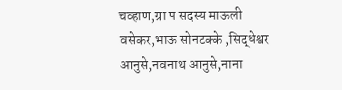चव्हाण,ग्रा प सदस्य माऊली वसेकर,भाऊ सोनटक्के ,सिद्धेश्वर आनुसे,नवनाथ आनुसे,नाना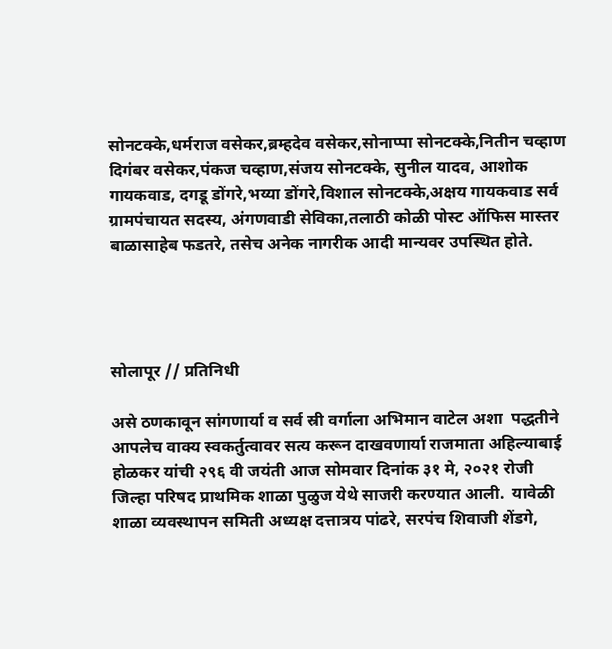सोनटक्के,धर्मराज वसेकर,ब्रम्हदेव वसेकर,सोनाप्पा सोनटक्के,नितीन चव्हाण दिगंबर वसेकर,पंकज चव्हाण,संजय सोनटक्के, सुनील यादव, आशोक गायकवाड, दगडू डोंगरे,भय्या डोंगरे,विशाल सोनटक्के,अक्षय गायकवाड सर्व ग्रामपंचायत सदस्य, अंगणवाडी सेविका,तलाठी कोळी पोस्ट ऑफिस मास्तर बाळासाहेब फडतरे, तसेच अनेक नागरीक आदी मान्यवर उपस्थित होते.




सोलापूर // प्रतिनिधी

असे ठणकावून सांगणार्या व सर्व स्री वर्गाला अभिमान वाटेल अशा  पद्धतीने आपलेच वाक्य स्वकर्तुत्वावर सत्य करून दाखवणार्या राजमाता अहिल्याबाई होळकर यांची २९६ वी जयंती आज सोमवार दिनांक ३१ मे, २०२१ रोजी जिल्हा परिषद प्राथमिक शाळा पुळुज येथे साजरी करण्यात आली.  यावेळी  शाळा व्यवस्थापन समिती अध्यक्ष दत्तात्रय पांढरे, सरपंच शिवाजी शेंडगे,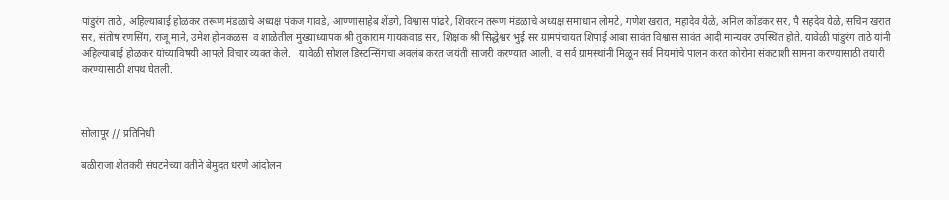पांडुरंग ताठे, अहिल्याबाई होळकर तरूण मंडळाचे अध्यक्ष पंकज गावडे, आण्णासाहेब शेंडगे, विश्वास पांढरे, शिवरत्न तरूण मंडळाचे अध्यक्ष समाधान लोमटे, गणेश खरात, महादेव येळे, अनिल कोंडकर सर, पै सहदेव येळे, सचिन खरात सर, संतोष रणसिंग, राजू माने, उमेश होनकळस  व शाळेतील मुख्याध्यापक श्री तुकाराम गायकवाड सर, शिक्षक श्री सिद्धेश्वर भुई सर ग्रामपंचायत शिपाई आबा सावंत विश्वास सावंत आदी मान्यवर उपस्थित होते. यावेळी पांडुरंग ताठे यांनी अहिल्याबाई होळकर यांच्याविषयी आपले विचार व्यक्त केले.   यावेळी सोशल डिस्टन्सिंगचा अवलंब करत जयंती साजरी करण्यात आली. व सर्व ग्रामस्थांनी मिळून सर्व नियमांचे पालन करत कोरोना संकटाशी सामना करण्यासाठी तयारी करण्यासाठी शपथ घेतली.



सोलापूर // प्रतिनिधी

बळीराजा शेतकरी संघटनेच्या वतीने बेमुदत धरणे आंदोलन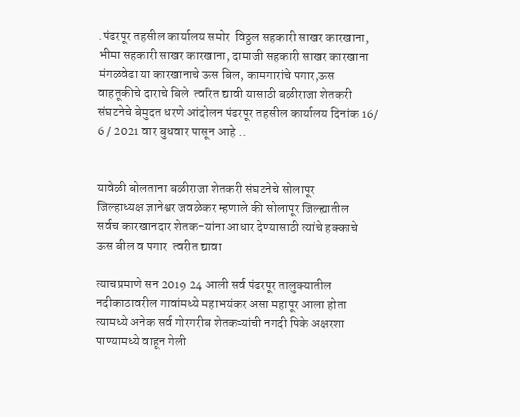.पंढरपूर तहसील कार्यालय समोर  विठ्ठल सहकारी साखर कारखाना, भीमा सहकारी साखर कारखाना, दामाजी सहकारी साखर कारखाना मंगळवेढा या कारखानाचे ऊस बिल, कामगारांचे पगार,ऊस वाहतूकीचे दाराचे बिले  त्वरित द्यावी यासाठी बळीराजा शेतकरी संघटनेचे बेमुदत धरणे आंदोलन पंढरपूर तहसील कार्यालय दिनांक 16/ 6 / 2021 वार बुधवार पासून आहे ..


यावेळी बोलताना बळीराजा शेतकरी संघटनेचे सोलापूर जिल्हाध्यक्ष ‌ज्ञानेश्वर जवळेकर म्हणाले की सोलापूर जिल्ह्यातील सर्वच ‌कारखानदार शेतक-यांना ‌आधार ‌देण्यासाठी त्यांचे हक्काचे ऊस बील व पगार  त्वरीत द्यावा

त्याचप्रमाणे सन 2019 24 आली सर्व पंढरपूर तालुक्यातील नदीकाठावरील गावांमध्ये महाभयंकर असा महापूर आला होता त्यामध्ये अनेक सर्व गोरगरीब शेतकऱ्यांची नगदी पिके अक्षरशा पाण्यामध्ये वाहून गेली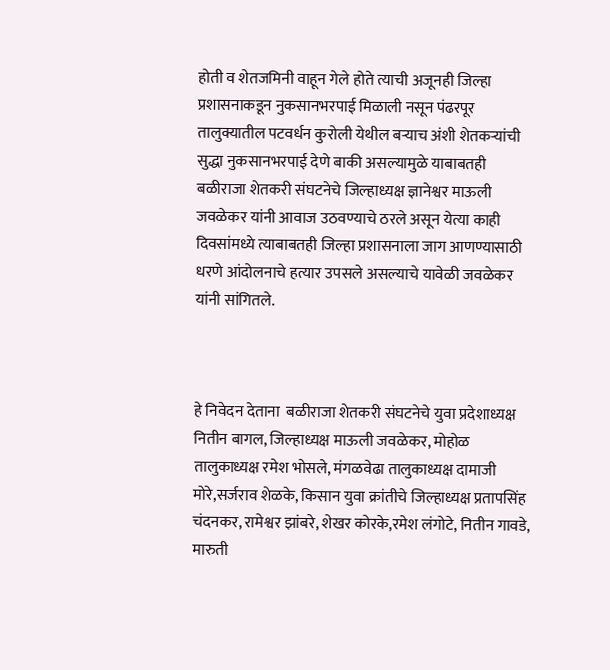होती व शेतजमिनी वाहून गेले होते त्याची अजूनही जिल्हा प्रशासनाकडून नुकसानभरपाई मिळाली नसून पंढरपूर तालुक्यातील पटवर्धन कुरोली येथील बऱ्याच अंशी शेतकऱ्यांची सुद्धा नुकसानभरपाई देणे बाकी असल्यामुळे याबाबतही बळीराजा शेतकरी संघटनेचे जिल्हाध्यक्ष ज्ञानेश्वर माऊली जवळेकर यांनी आवाज उठवण्याचे ठरले असून येत्या काही दिवसांमध्ये त्याबाबतही जिल्हा प्रशासनाला जाग आणण्यासाठी धरणे आंदोलनाचे हत्यार उपसले असल्याचे यावेळी जवळेकर यांनी सांगितले.



हे निवेदन देताना  बळीराजा शेतकरी संघटनेचे युवा प्रदेशाध्यक्ष नितीन बागल, जिल्हाध्यक्ष माऊली जवळेकर, मोहोळ तालुकाध्यक्ष रमेश भोसले, मंगळवेढा तालुकाध्यक्ष दामाजी मोरे,सर्जराव‌ शेळके, किसान युवा क्रांतीचे जिल्हाध्यक्ष प्रतापसिंह चंदनकर, रामेश्वर झांबरे, शेखर कोरके,रमेश लंगोटे, नितीन गावडे, मारुती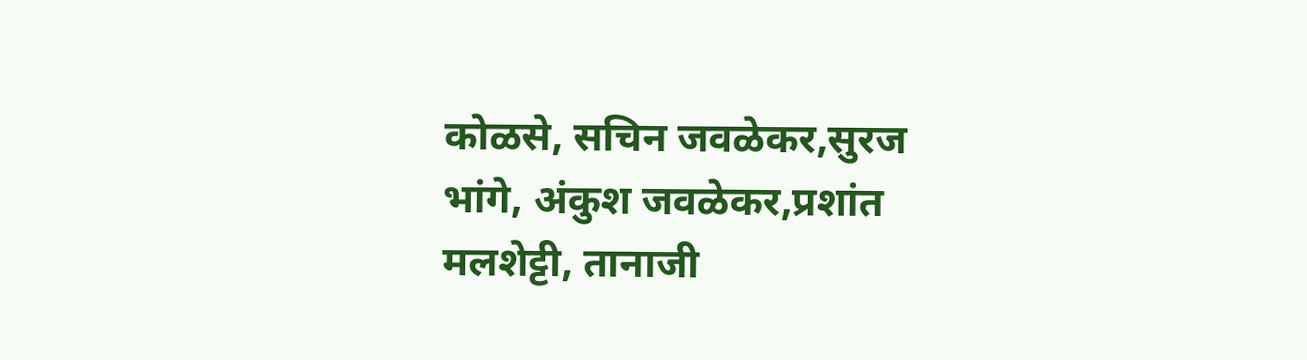कोळसे, सचिन जवळेकर,सुरज भांगे, अंकुश जवळेकर,प्रशांत मलशेट्टी, तानाजी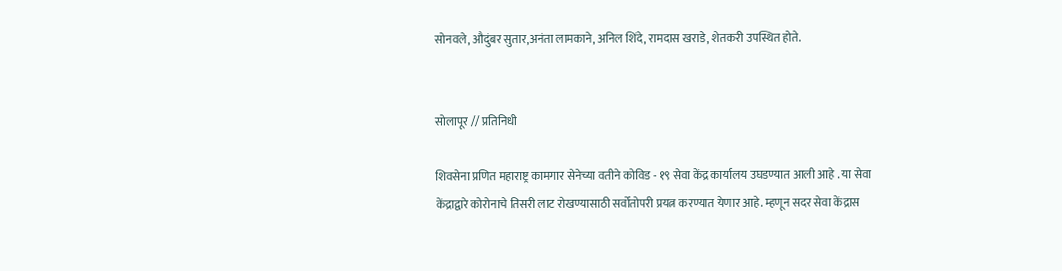सोनवले, औदुंबर ‌सुतार,अनंता लामकाने, अनिल शिंदे, रामदास खराडे, शेतकरी उपस्थित होते.


सोलापूर // प्रतिनिधी

शिवसेना प्रणित महाराष्ट्र कामगार सेनेच्या वतीने कोविड - १९ सेवा केंद्र कार्यालय उघडण्यात आली आहे . या सेवा केंद्राद्वारे कोरोनाचे तिसरी लाट रोखण्यासाठी सर्वोतोपरी प्रयत्न करण्यात येणार आहे. म्हणून सदर सेवा केंद्रास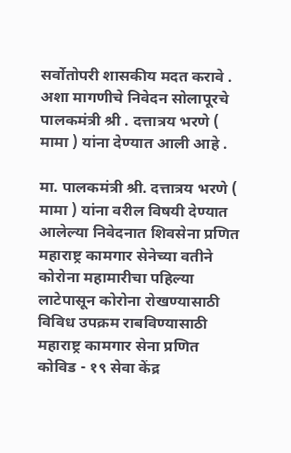सर्वोतोपरी शासकीय मदत करावे . अशा मागणीचे निवेदन सोलापूरचे पालकमंत्री श्री . दत्तात्रय भरणे ( मामा ) यांना देण्यात आली आहे .

मा. पालकमंत्री श्री. दत्तात्रय भरणे ( मामा ) यांना वरील विषयी देण्यात आलेल्या निवेदनात शिवसेना प्रणित महाराष्ट्र कामगार सेनेच्या वतीने कोरोना महामारीचा पहिल्या लाटेपासून कोरोना रोखण्यासाठी विविध उपक्रम राबविण्यासाठी महाराष्ट्र कामगार सेना प्रणित कोविड - १९ सेवा केंद्र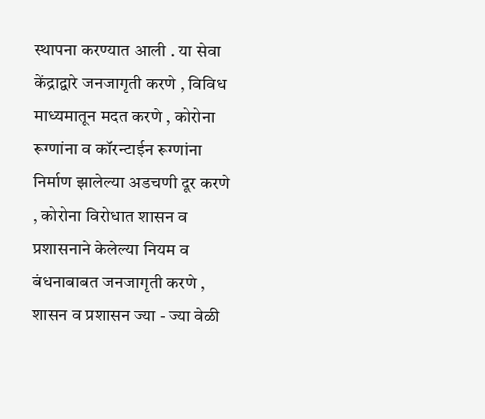स्थापना करण्यात आली . या सेवा केंद्राद्वारे जनजागृती करणे , विविध माध्यमातून मदत करणे , कोरोना रूग्णांना व कॉरन्टाईन रूग्णांना निर्माण झालेल्या अडचणी दूर करणे , कोरोना विरोधात शासन व प्रशासनाने केलेल्या नियम व बंधनाबाबत जनजागृती करणे , शासन व प्रशासन ज्या - ज्या वेळी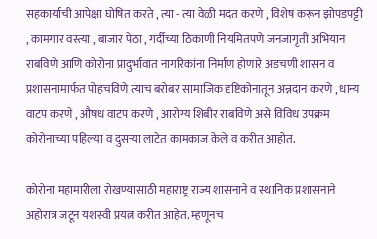सहकार्याची आपेक्षा घोषित करते , त्या - त्या वेळी मदत करणे , विशेष करून झोपडपट्टी , कामगार वस्त्या , बाजार पेठा , गर्दीच्या ठिकाणी नियमितपणे जनजागृती अभियान राबविणे आणि कोरोना प्रादुर्भावात नागरिकांना निर्माण होणारे अडचणी शासन व प्रशासनामार्फत पोहचविणे त्याच बरोबर सामाजिक दृष्टिकोनातून अन्नदान करणे , धान्य वाटप करणे , औषध वाटप करणे , आरोग्य शिबीर राबविणे असे विविध उपक्रम कोरोनाच्या पहिल्या व दुसऱ्या लाटेत कामकाज केले व करीत आहोत.

कोरोना महामारीला रोखण्यासाठी महाराष्ट्र राज्य शासनाने व स्थानिक प्रशासनाने अहोरात्र जटून यशस्वी प्रयत्न करीत आहेत. म्हणूनच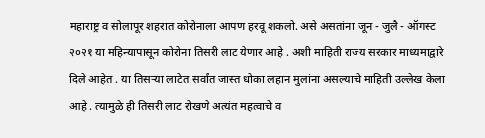महाराष्ट्र व सोलापूर शहरात कोरोनाला आपण हरवू शकलो. असे असतांना जून - जुलै - ऑगस्ट २०२१ या महिन्यापासून कोरोना तिसरी लाट येणार आहे . अशी माहिती राज्य सरकार माध्यमाद्वारे दिले आहेत . या तिसऱ्या लाटेत सर्वांत जास्त धोका लहान मुलांना असल्याचे माहिती उल्लेख केला आहे . त्यामुळे ही तिसरी लाट रोखणे अत्यंत महत्वाचे व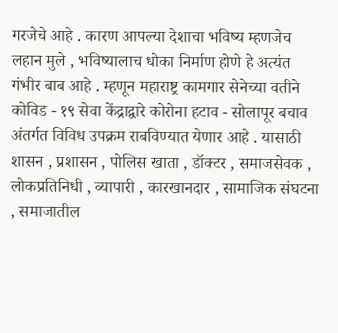गरजेचे आहे . कारण आपल्या देशाचा भविष्य म्हणजेच लहान मुले , भविष्यालाच धोका निर्माण होणे हे अत्यंत गंभीर बाब आहे . म्हणून महाराष्ट्र कामगार सेनेच्या वतीने कोविड - १९ सेवा केंद्राद्वारे कोरोना हटाव - सोलापूर बचाव अंतर्गत विविध उपक्रम राबविण्यात येणार आहे . यासाठी शासन , प्रशासन , पोलिस खाता , डॉक्टर , समाजसेवक , लोकप्रतिनिधी , व्यापारी , कारखानदार , सामाजिक संघटना , समाजातील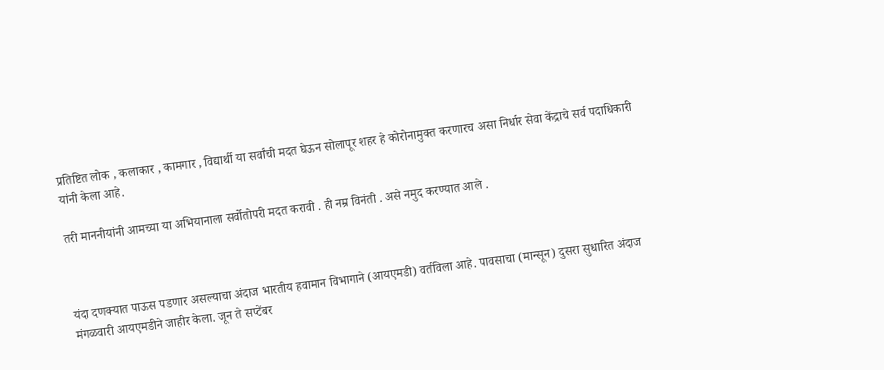प्रतिष्टित लोक , कलाकार , कामगार , विद्यार्थी या सर्वांची मदत घेऊन सोलापूर शहर हे कोरोनामुक्त करणारच असा निर्धार सेवा केंद्राचे सर्व पदाधिकारी यांनी केला आहे.

तरी माननीयांनी आमच्या या अभियानाला सर्वोतोपरी मदत करावी . ही नम्र विनंती . असे नमुद करण्यात आले .



यंदा दणक्यात पाऊस पडणार असल्याचा अंदाज भारतीय हवामान विभागाने (आयएमडी) वर्तविला आहे. पावसाचा (मान्सून) दुसरा सुधारित अंदाज मंगळवारी आयएमडीने जाहीर केला. जून ते सप्टेंबर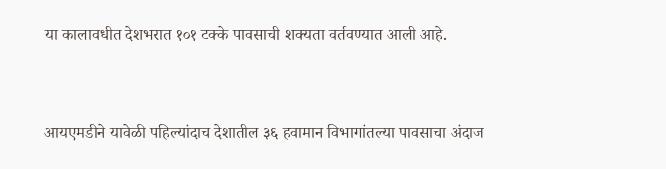या कालावधीत देशभरात १०१ टक्के पावसाची शक्यता वर्तवण्यात आली आहे.


आयएमडीने यावेळी पहिल्यांदाच देशातील ३६ हवामान विभागांतल्या पावसाचा अंदाज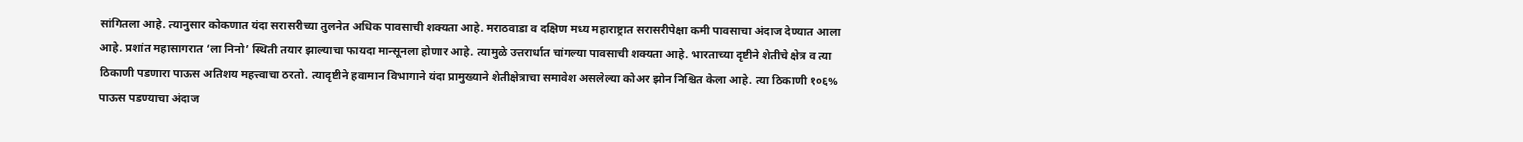सांगितला आहे. त्यानुसार कोकणात यंदा सरासरीच्या तुलनेत अधिक पावसाची शक्यता आहे. मराठवाडा व दक्षिण मध्य महाराष्ट्रात सरासरीपेक्षा कमी पावसाचा अंदाज देण्यात आला आहे. प्रशांत महासागरात ‘ला निनो’ स्थिती तयार झाल्याचा फायदा मान्सूनला होणार आहे. त्यामुळे उत्तरार्धात चांगल्या पावसाची शक्यता आहे. भारताच्या दृष्टीने शेतीचे क्षेत्र व त्या ठिकाणी पडणारा पाऊस अतिशय महत्त्वाचा ठरतो. त्यादृष्टीने हवामान विभागाने यंदा प्रामुख्याने शेतीक्षेत्राचा समावेश असलेल्या कोअर झोन निश्चित केला आहे. त्या ठिकाणी १०६% पाऊस पडण्याचा अंदाज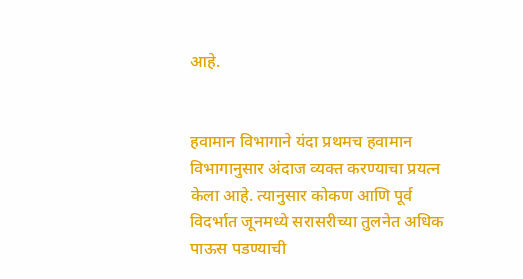आहे.


हवामान विभागाने यंदा प्रथमच हवामान विभागानुसार अंदाज व्यक्त करण्याचा प्रयत्न केला आहे. त्यानुसार कोकण आणि पूर्व विदर्भात जूनमध्ये सरासरीच्या तुलनेत अधिक पाऊस पडण्याची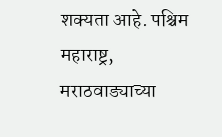शक्यता आहे. पश्चिम महाराष्ट्र, मराठवाड्याच्या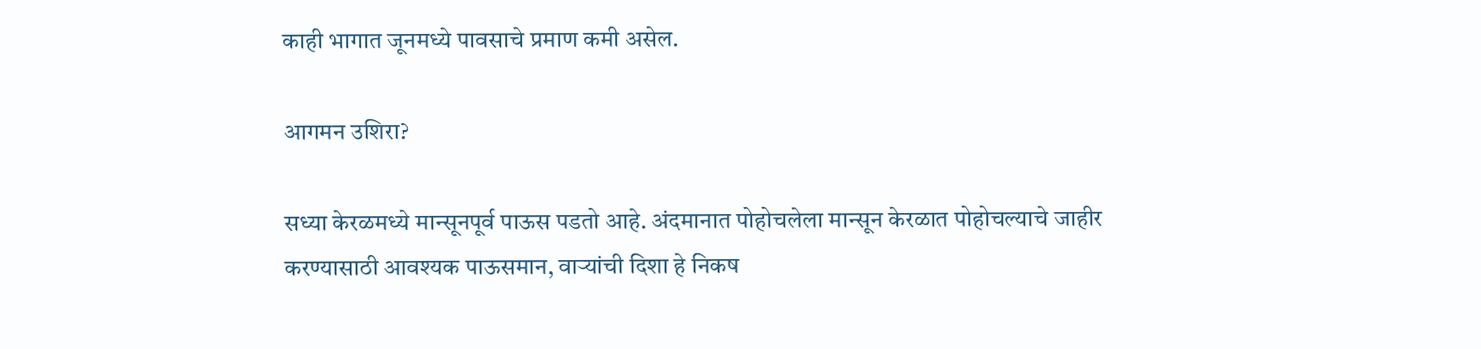काही भागात जूनमध्ये पावसाचे प्रमाण कमी असेल.

आगमन उशिरा?

सध्या केरळमध्ये मान्सूनपूर्व पाऊस पडतो आहे. अंदमानात पोहोचलेला मान्सून केरळात पोहोचल्याचे जाहीर करण्यासाठी आवश्यक पाऊसमान, वाऱ्यांची दिशा हे निकष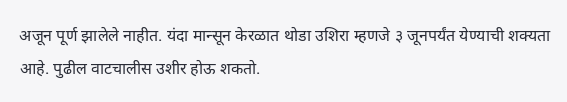अजून पूर्ण झालेले नाहीत. यंदा मान्सून केरळात थोडा उशिरा म्हणजे ३ जूनपर्यंत येण्याची शक्यता आहे. पुढील वाटचालीस उशीर होऊ शकतो.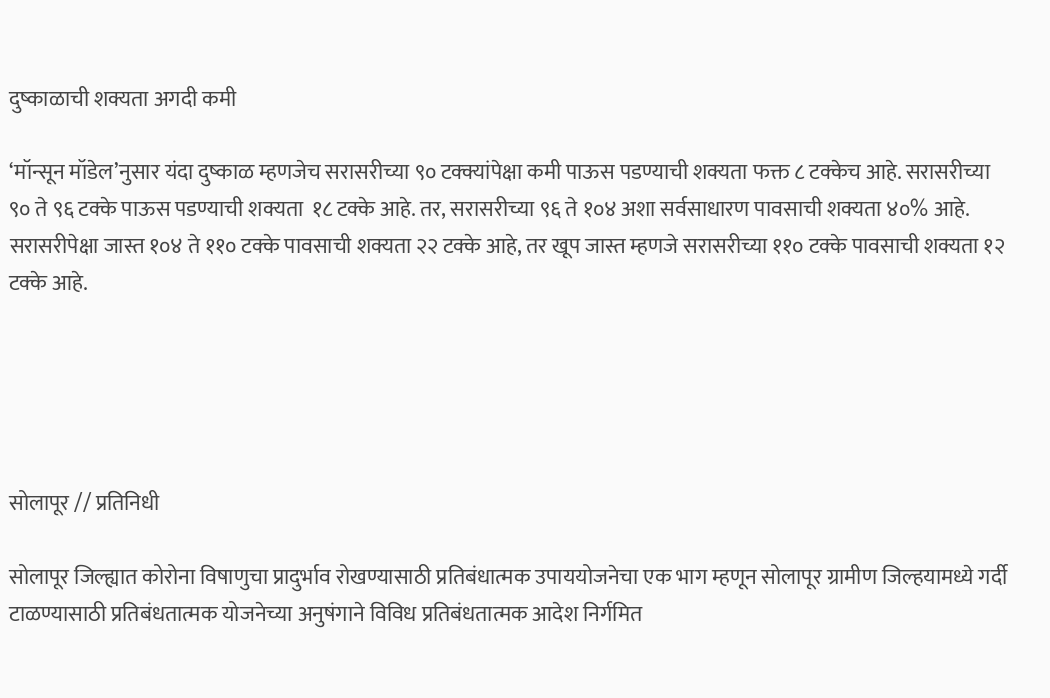दुष्काळाची शक्यता अगदी कमी

‘मॉन्सून मॉडेल’नुसार यंदा दुष्काळ म्हणजेच सरासरीच्या ९० टक्क्यांपेक्षा कमी पाऊस पडण्याची शक्यता फक्त ८ टक्केच आहे. सरासरीच्या ९० ते ९६ टक्के पाऊस पडण्याची शक्यता  १८ टक्के आहे. तर, सरासरीच्या ९६ ते १०४ अशा सर्वसाधारण पावसाची शक्यता ४०% आहे.  सरासरीपेक्षा जास्त १०४ ते ११० टक्के पावसाची शक्यता २२ टक्के आहे, तर खूप जास्त म्हणजे सरासरीच्या ११० टक्के पावसाची शक्यता १२ टक्के आहे.





सोलापूर // प्रतिनिधी

सोलापूर जिल्ह्यात कोरोना विषाणुचा प्रादुर्भाव रोखण्यासाठी प्रतिबंधात्मक उपाययोजनेचा एक भाग म्हणून सोलापूर ग्रामीण जिल्हयामध्ये गर्दी टाळण्यासाठी प्रतिबंधतात्मक योजनेच्या अनुषंगाने विविध प्रतिबंधतात्मक आदेश निर्गमित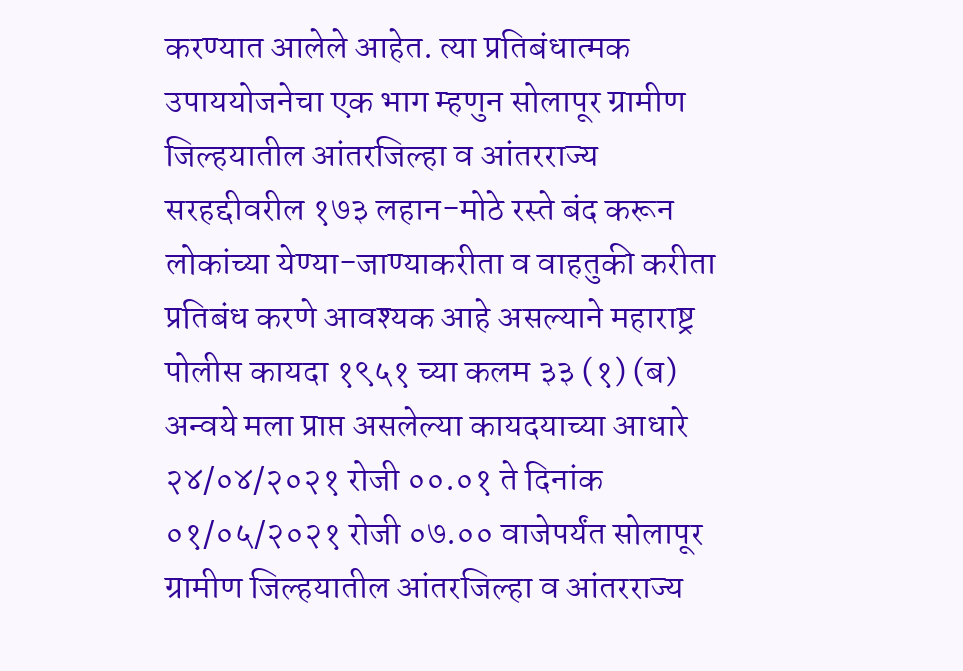करण्यात आलेले आहेत. त्या प्रतिबंधात्मक उपाययोजनेचा एक भाग म्हणुन सोलापूर ग्रामीण जिल्हयातील आंतरजिल्हा व आंतरराज्य सरहद्दीवरील १७३ लहान-मोठे रस्ते बंद करून लोकांच्या येण्या-जाण्याकरीता व वाहतुकी करीता प्रतिबंध करणे आवश्यक आहे असल्याने महाराष्ट्र पोलीस कायदा १९५१ च्या कलम ३३ (१) (ब) अन्वये मला प्राप्त असलेल्या कायदयाच्या आधारे २४/०४/२०२१ रोजी ००.०१ ते दिनांक ०१/०५/२०२१ रोजी ०७.०० वाजेपर्यंत सोलापूर ग्रामीण जिल्हयातील आंतरजिल्हा व आंतरराज्य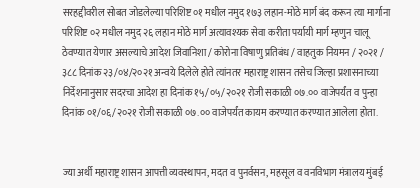सरहद्दीवरील सोबत जोडलेल्या परिशिष्ट ०१ मधील नमुद १७३ लहान-मोठे मार्ग बंद करून त्या मार्गाना परिशिष्ट ०२ मधील नमुद २६ लहान मोठे मार्ग अत्यावश्यक सेवा करीता पर्यायी मार्ग म्हणुन चालू ठेवण्यात येणार असल्याचे आदेश जिवानिशा / कोरोना विषाणु प्रतिबंध / वाहतुक नियमन / २०२१ / ३८८ दिनांक २३/०४/२०२१ अन्वये दिलेले होते त्यांनतर महाराष्ट्र शासन तसेच जिल्हा प्रशासनाच्या निर्देशनानुसार सदरचा आदेश हा दिनांक १५/०५/२०२१ रोजी सकाळी ०७.०० वाजेपर्यंत व पुन्हा दिनांक ०१/०६/२०२१ रोजी सकाळी ०७.०० वाजेपर्यंत कायम करण्यात करण्यात आलेला होता.


ज्या अर्थी महाराष्ट्र शासन आपत्ती व्यवस्थापन, मदत व पुनर्वसन, महसूल व वनविभाग मंत्रालय मुंबई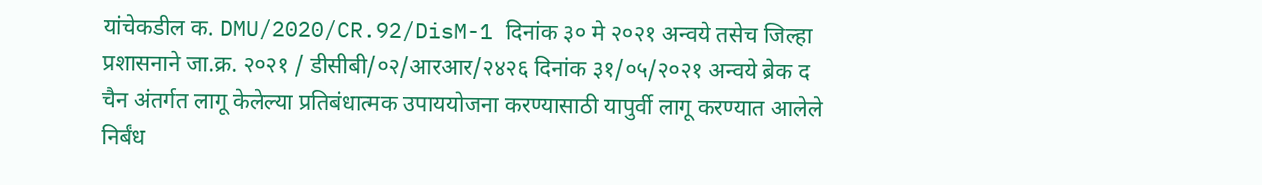यांचेकडील क. DMU/2020/CR.92/DisM-1 दिनांक ३० मे २०२१ अन्वये तसेच जिल्हा प्रशासनाने जा.क्र. २०२१ / डीसीबी/०२/आरआर/२४२६ दिनांक ३१/०५/२०२१ अन्वये ब्रेक द चैन अंतर्गत लागू केलेल्या प्रतिबंधात्मक उपाययोजना करण्यासाठी यापुर्वी लागू करण्यात आलेले निर्बंध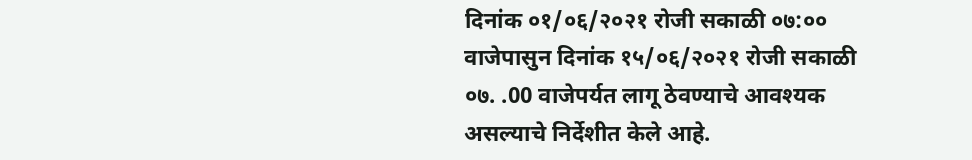दिनांक ०१/०६/२०२१ रोजी सकाळी ०७:०० वाजेपासुन दिनांक १५/०६/२०२१ रोजी सकाळी ०७. .00 वाजेपर्यत लागू ठेवण्याचे आवश्यक असल्याचे निर्देशीत केले आहे.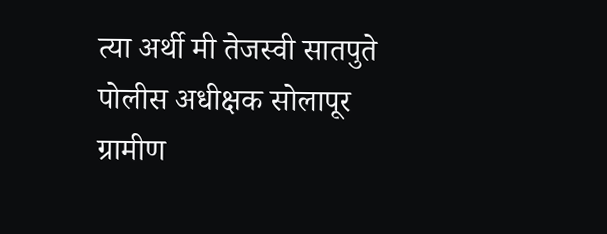त्या अर्थी मी तेजस्वी सातपुते पोलीस अधीक्षक सोलापूर ग्रामीण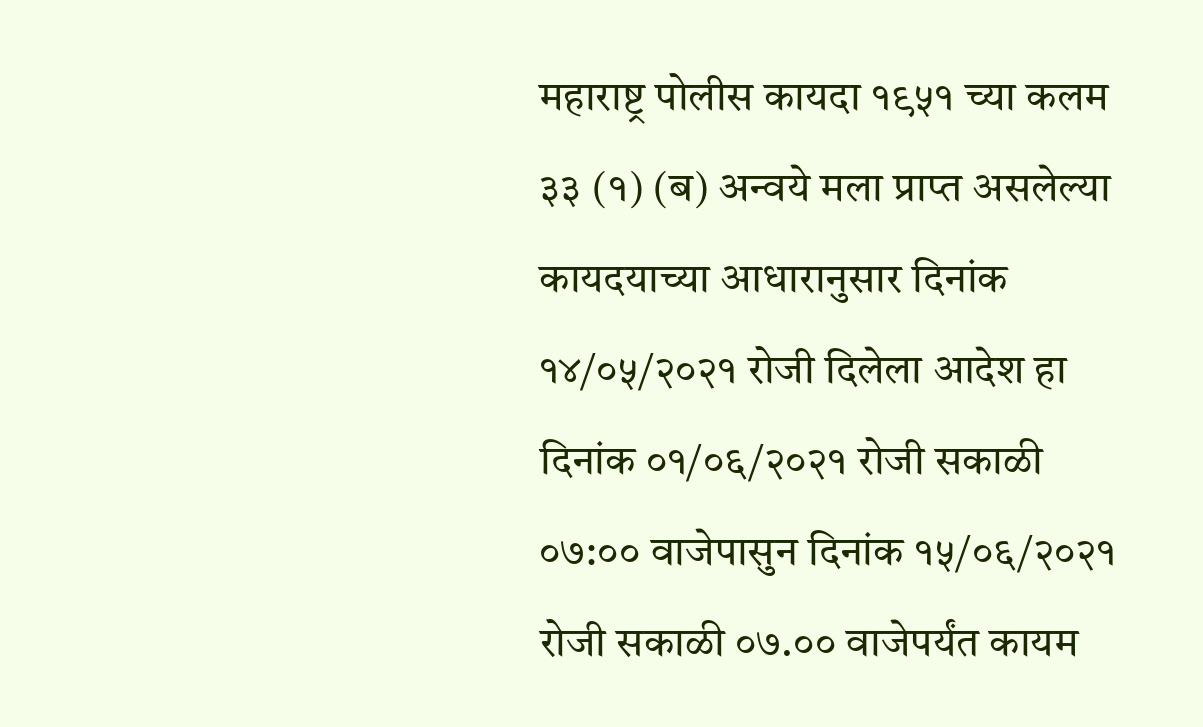महाराष्ट्र पोलीस कायदा १९५१ च्या कलम ३३ (१) (ब) अन्वये मला प्राप्त असलेल्या कायदयाच्या आधारानुसार दिनांक १४/०५/२०२१ रोजी दिलेला आदेश हा दिनांक ०१/०६/२०२१ रोजी सकाळी ०७:०० वाजेपासुन दिनांक १५/०६/२०२१ रोजी सकाळी ०७.०० वाजेपर्यंत कायम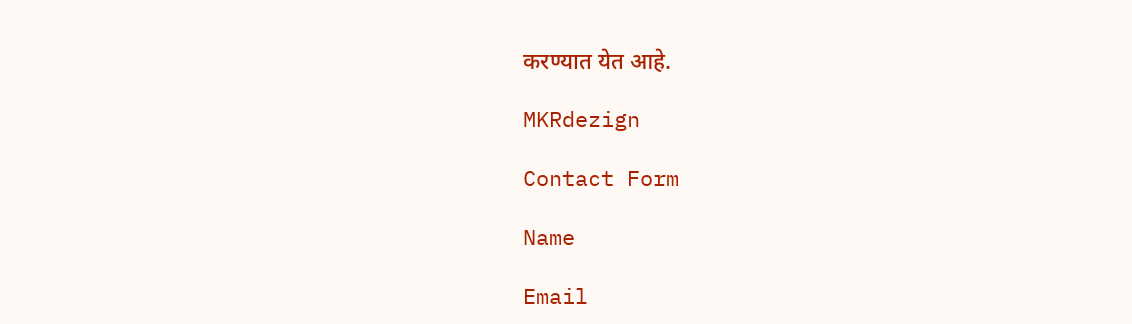करण्यात येत आहे.

MKRdezign

Contact Form

Name

Email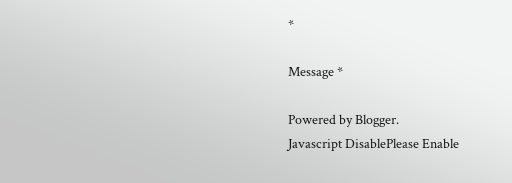*

Message *

Powered by Blogger.
Javascript DisablePlease Enable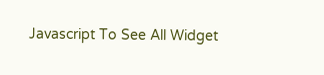Javascript To See All Widget